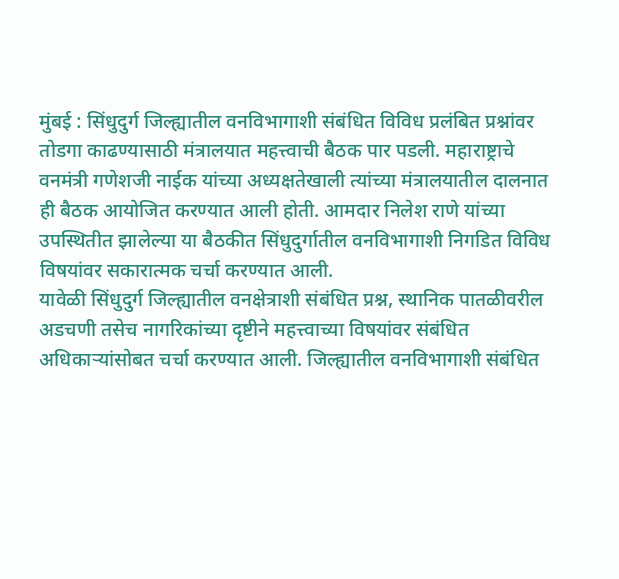मुंबई : सिंधुदुर्ग जिल्ह्यातील वनविभागाशी संबंधित विविध प्रलंबित प्रश्नांवर तोडगा काढण्यासाठी मंत्रालयात महत्त्वाची बैठक पार पडली. महाराष्ट्राचे वनमंत्री गणेशजी नाईक यांच्या अध्यक्षतेखाली त्यांच्या मंत्रालयातील दालनात ही बैठक आयोजित करण्यात आली होती. आमदार निलेश राणे यांच्या उपस्थितीत झालेल्या या बैठकीत सिंधुदुर्गातील वनविभागाशी निगडित विविध विषयांवर सकारात्मक चर्चा करण्यात आली.
यावेळी सिंधुदुर्ग जिल्ह्यातील वनक्षेत्राशी संबंधित प्रश्न, स्थानिक पातळीवरील अडचणी तसेच नागरिकांच्या दृष्टीने महत्त्वाच्या विषयांवर संबंधित अधिकाऱ्यांसोबत चर्चा करण्यात आली. जिल्ह्यातील वनविभागाशी संबंधित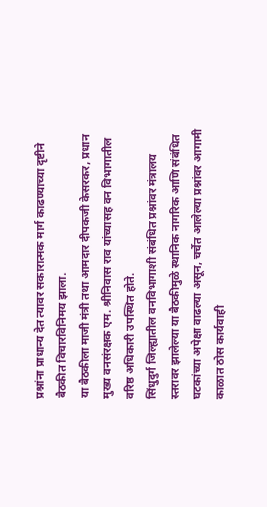प्रश्नांना प्राधान्य देत त्यावर सकारात्मक मार्ग काढण्याच्या दृष्टीने बैठकीत विचारविनिमय झाला.
या बैठकीला माजी मंत्री तथा आमदार दीपकजी केसरकर, प्रधान मुख्य वनसंरक्षक एम. श्रीनिवास राव यांच्यासह वन विभागातील वरिष्ठ अधिकारी उपस्थित होते.
सिंधुदुर्ग जिल्ह्यातील वनविभागाशी संबंधित प्रश्नांवर मंत्रालय स्तरावर झालेल्या या बैठकीमुळे स्थानिक नागरिक आणि संबंधित घटकांच्या अपेक्षा वाढल्या असून, चर्चेत आलेल्या प्रश्नांवर आगामी काळात ठोस कार्यवाही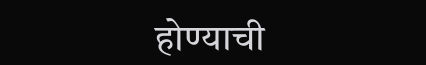होण्याची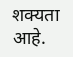शक्यता आहे.